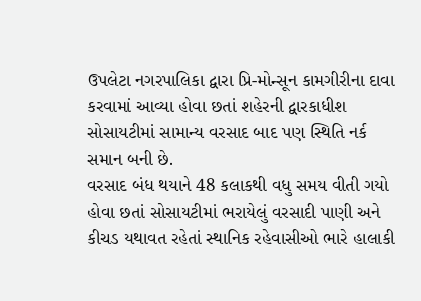ઉપલેટા નગરપાલિકા દ્વારા પ્રિ-મોન્સૂન કામગીરીના દાવા કરવામાં આવ્યા હોવા છતાં શહેરની દ્વારકાધીશ સોસાયટીમાં સામાન્ય વરસાદ બાદ પણ સ્થિતિ નર્ક સમાન બની છે.
વરસાદ બંધ થયાને 48 કલાકથી વધુ સમય વીતી ગયો હોવા છતાં સોસાયટીમાં ભરાયેલું વરસાદી પાણી અને કીચડ યથાવત રહેતાં સ્થાનિક રહેવાસીઓ ભારે હાલાકી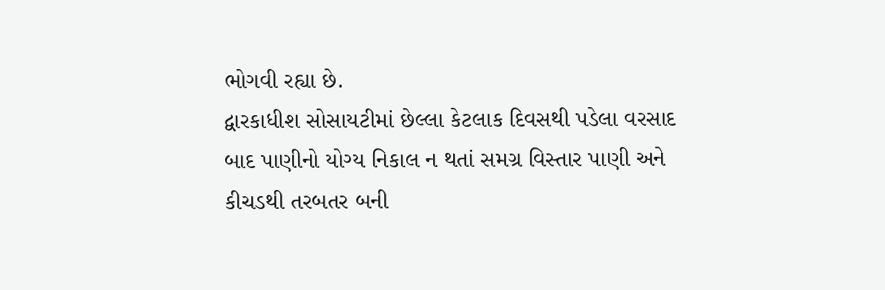ભોગવી રહ્યા છે.
દ્વારકાધીશ સોસાયટીમાં છેલ્લા કેટલાક દિવસથી પડેલા વરસાદ બાદ પાણીનો યોગ્ય નિકાલ ન થતાં સમગ્ર વિસ્તાર પાણી અને કીચડથી તરબતર બની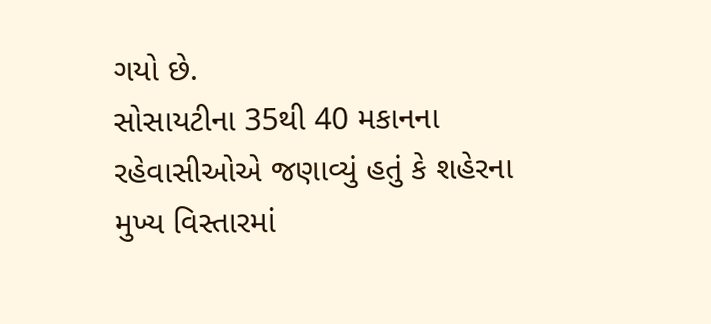ગયો છે.
સોસાયટીના 35થી 40 મકાનના રહેવાસીઓએ જણાવ્યું હતું કે શહેરના મુખ્ય વિસ્તારમાં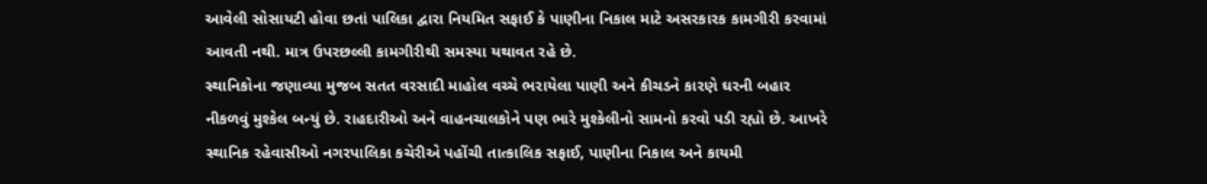આવેલી સોસાયટી હોવા છતાં પાલિકા દ્વારા નિયમિત સફાઈ કે પાણીના નિકાલ માટે અસરકારક કામગીરી કરવામાં આવતી નથી. માત્ર ઉપરછલ્લી કામગીરીથી સમસ્યા યથાવત રહે છે.
સ્થાનિકોના જણાવ્યા મુજબ સતત વરસાદી માહોલ વચ્ચે ભરાયેલા પાણી અને કીચડને કારણે ઘરની બહાર નીકળવું મુશ્કેલ બન્યું છે. રાહદારીઓ અને વાહનચાલકોને પણ ભારે મુશ્કેલીનો સામનો કરવો પડી રહ્યો છે. આખરે સ્થાનિક રહેવાસીઓ નગરપાલિકા કચેરીએ પહોંચી તાત્કાલિક સફાઈ, પાણીના નિકાલ અને કાયમી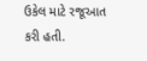ઉકેલ માટે રજૂઆત કરી હતી.